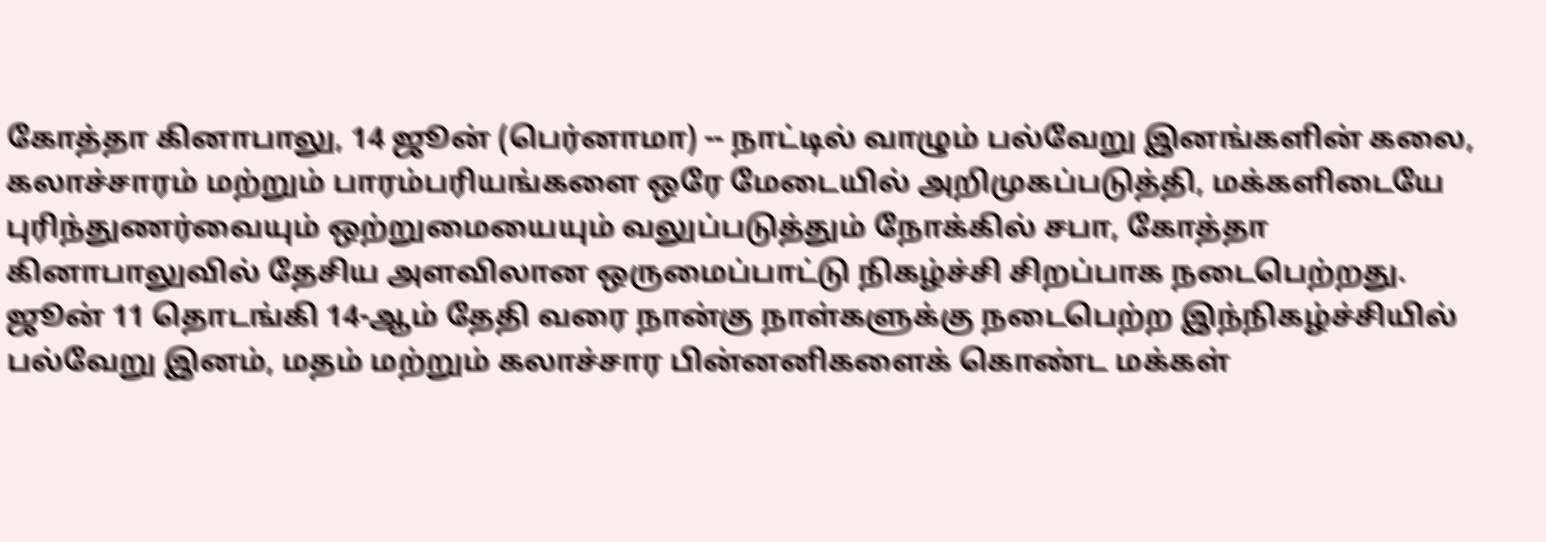கோத்தா கினாபாலு, 14 ஜூன் (பெர்னாமா) -- நாட்டில் வாழும் பல்வேறு இனங்களின் கலை, கலாச்சாரம் மற்றும் பாரம்பரியங்களை ஒரே மேடையில் அறிமுகப்படுத்தி, மக்களிடையே புரிந்துணர்வையும் ஒற்றுமையையும் வலுப்படுத்தும் நோக்கில் சபா, கோத்தா கினாபாலுவில் தேசிய அளவிலான ஒருமைப்பாட்டு நிகழ்ச்சி சிறப்பாக நடைபெற்றது.
ஜூன் 11 தொடங்கி 14-ஆம் தேதி வரை நான்கு நாள்களுக்கு நடைபெற்ற இந்நிகழ்ச்சியில் பல்வேறு இனம், மதம் மற்றும் கலாச்சார பின்னனிகளைக் கொண்ட மக்கள்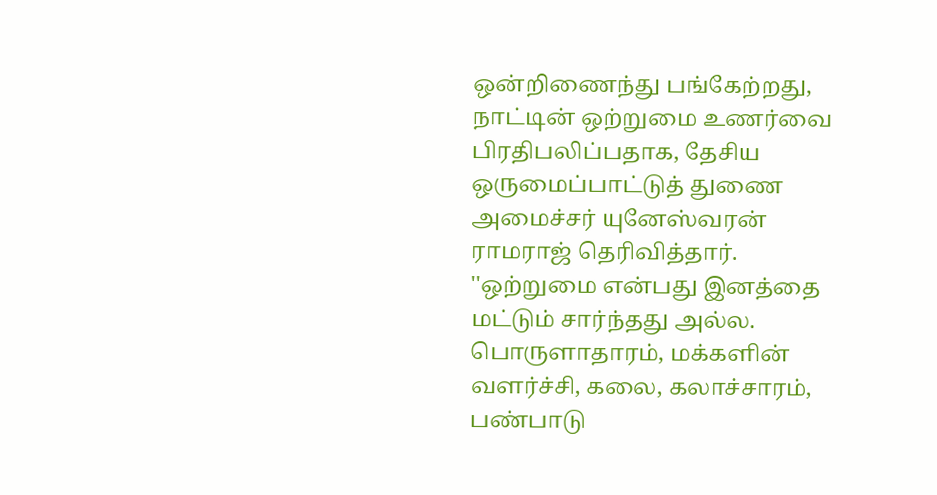ஒன்றிணைந்து பங்கேற்றது, நாட்டின் ஒற்றுமை உணர்வை பிரதிபலிப்பதாக, தேசிய ஒருமைப்பாட்டுத் துணை அமைச்சர் யுனேஸ்வரன் ராமராஜ் தெரிவித்தார்.
''ஒற்றுமை என்பது இனத்தை மட்டும் சார்ந்தது அல்ல. பொருளாதாரம், மக்களின் வளர்ச்சி, கலை, கலாச்சாரம், பண்பாடு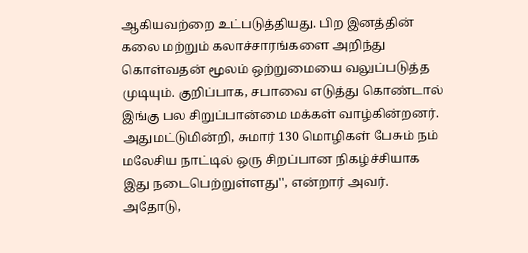ஆகியவற்றை உட்படுத்தியது. பிற இனத்தின் கலை மற்றும் கலாச்சாரங்களை அறிந்து கொள்வதன் மூலம் ஒற்றுமையை வலுப்படுத்த முடியும். குறிப்பாக, சபாவை எடுத்து கொண்டால் இங்கு பல சிறுப்பான்மை மக்கள் வாழ்கின்றனர். அதுமட்டுமின்றி, சுமார் 130 மொழிகள் பேசும் நம் மலேசிய நாட்டில் ஒரு சிறப்பான நிகழ்ச்சியாக இது நடைபெற்றுள்ளது'', என்றார் அவர்.
அதோடு,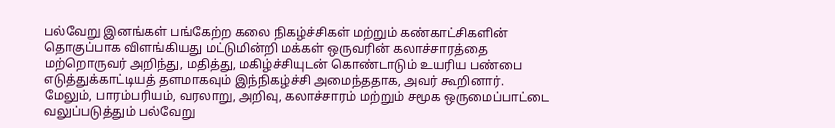பல்வேறு இனங்கள் பங்கேற்ற கலை நிகழ்ச்சிகள் மற்றும் கண்காட்சிகளின் தொகுப்பாக விளங்கியது மட்டுமின்றி மக்கள் ஒருவரின் கலாச்சாரத்தை மற்றொருவர் அறிந்து, மதித்து, மகிழ்ச்சியுடன் கொண்டாடும் உயரிய பண்பை எடுத்துக்காட்டியத் தளமாகவும் இந்நிகழ்ச்சி அமைந்ததாக, அவர் கூறினார்.
மேலும், பாரம்பரியம், வரலாறு, அறிவு, கலாச்சாரம் மற்றும் சமூக ஒருமைப்பாட்டை வலுப்படுத்தும் பல்வேறு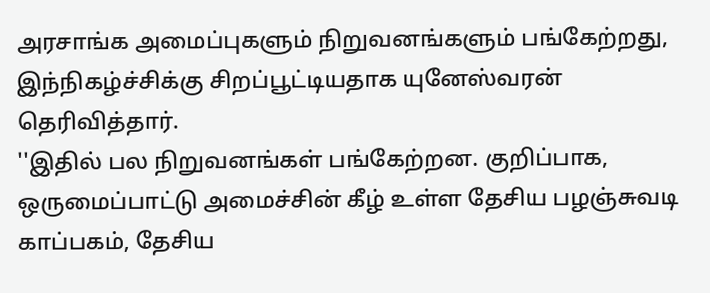அரசாங்க அமைப்புகளும் நிறுவனங்களும் பங்கேற்றது, இந்நிகழ்ச்சிக்கு சிறப்பூட்டியதாக யுனேஸ்வரன் தெரிவித்தார்.
''இதில் பல நிறுவனங்கள் பங்கேற்றன. குறிப்பாக, ஒருமைப்பாட்டு அமைச்சின் கீழ் உள்ள தேசிய பழஞ்சுவடி காப்பகம், தேசிய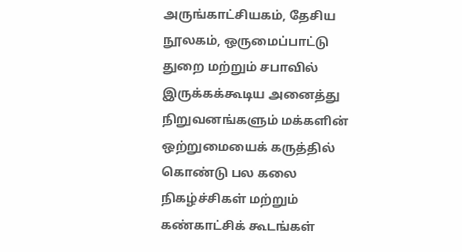அருங்காட்சியகம், தேசிய நூலகம், ஒருமைப்பாட்டு துறை மற்றும் சபாவில் இருக்கக்கூடிய அனைத்து நிறுவனங்களும் மக்களின் ஒற்றுமையைக் கருத்தில் கொண்டு பல கலை நிகழ்ச்சிகள் மற்றும் கண்காட்சிக் கூடங்கள்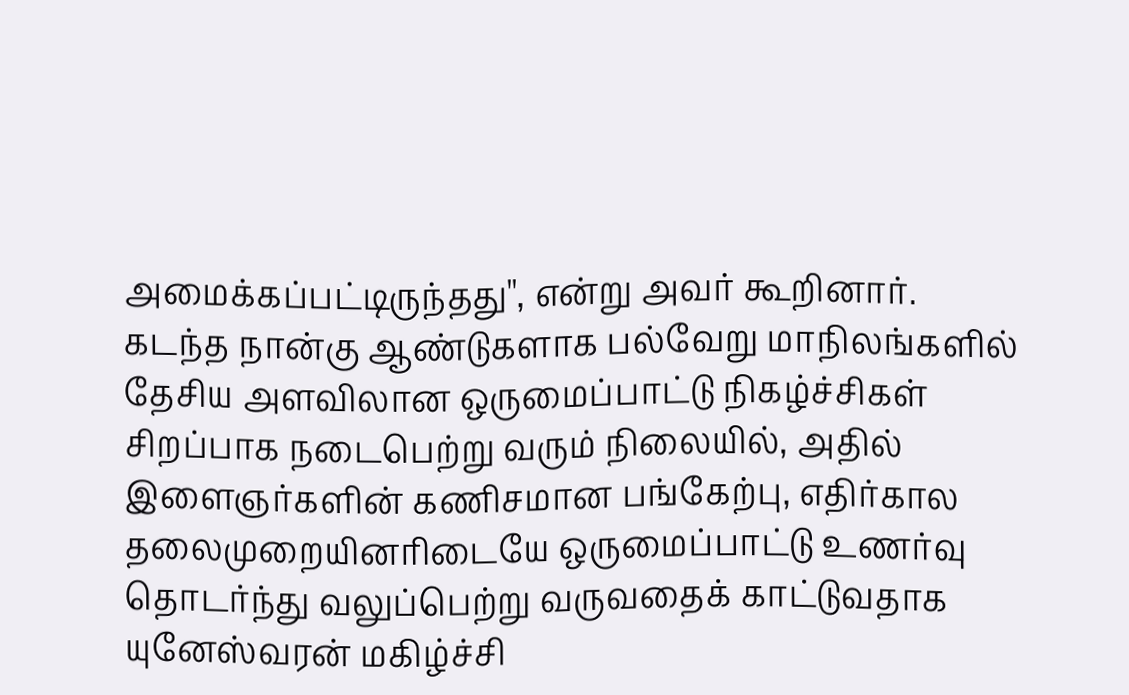அமைக்கப்பட்டிருந்தது'', என்று அவர் கூறினார்.
கடந்த நான்கு ஆண்டுகளாக பல்வேறு மாநிலங்களில் தேசிய அளவிலான ஒருமைப்பாட்டு நிகழ்ச்சிகள் சிறப்பாக நடைபெற்று வரும் நிலையில், அதில் இளைஞர்களின் கணிசமான பங்கேற்பு, எதிர்கால தலைமுறையினரிடையே ஒருமைப்பாட்டு உணர்வு தொடர்ந்து வலுப்பெற்று வருவதைக் காட்டுவதாக யுனேஸ்வரன் மகிழ்ச்சி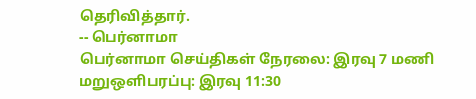தெரிவித்தார்.
-- பெர்னாமா
பெர்னாமா செய்திகள் நேரலை: இரவு 7 மணி மறுஒளிபரப்பு: இரவு 11:30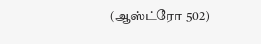(ஆஸ்ட்ரோ 502)